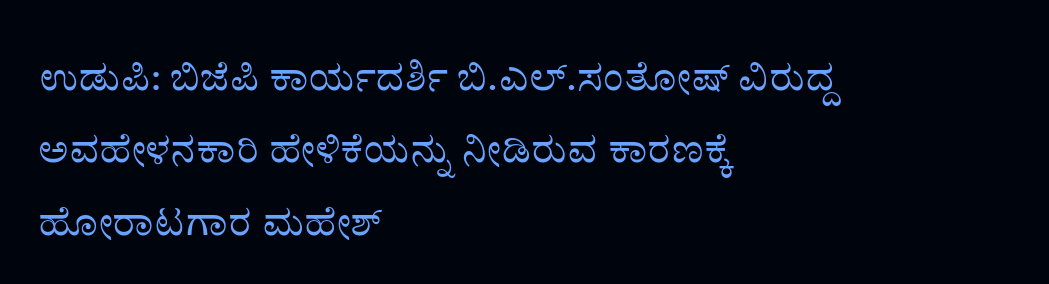ಉಡುಪಿ: ಬಿಜೆಪಿ ಕಾರ್ಯದರ್ಶಿ ಬಿ.ಎಲ್.ಸಂತೋಷ್ ವಿರುದ್ದ ಅವಹೇಳನಕಾರಿ ಹೇಳಿಕೆಯನ್ನು ನೀಡಿರುವ ಕಾರಣಕ್ಕೆ ಹೋರಾಟಗಾರ ಮಹೇಶ್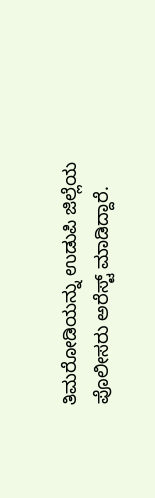ತಿಮರೋಡಿಯನ್ನು ಉಡುಪಿ ಜಿಲ್ಲೆಯ ಪೊಲೀಸರು ಅರೆಸ್ಟ್ ಮಾಡಿದ್ದಾರೆ.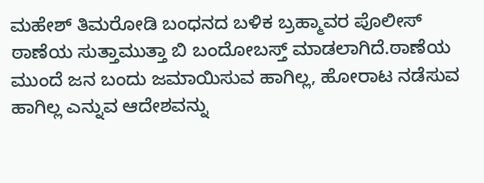ಮಹೇಶ್ ತಿಮರೋಡಿ ಬಂಧನದ ಬಳಿಕ ಬ್ರಹ್ಮಾವರ ಪೊಲೀಸ್ ಠಾಣೆಯ ಸುತ್ತಾಮುತ್ತಾ ಬಿ ಬಂದೋಬಸ್ತ್ ಮಾಡಲಾಗಿದೆ.ಠಾಣೆಯ ಮುಂದೆ ಜನ ಬಂದು ಜಮಾಯಿಸುವ ಹಾಗಿಲ್ಲ, ಹೋರಾಟ ನಡೆಸುವ ಹಾಗಿಲ್ಲ ಎನ್ನುವ ಆದೇಶವನ್ನು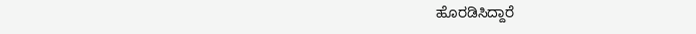ಹೊರಡಿಸಿದ್ದಾರೆ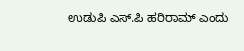ಉಡುಪಿ ಎಸ್.ಪಿ ಹರಿರಾಮ್ ಎಂದು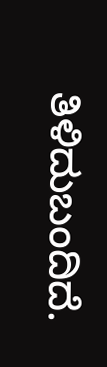ತಿಳಿದುಬಂದಿದೆ.